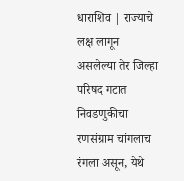धाराशिव | राज्याचे लक्ष लागून असलेल्या तेर जिल्हा परिषद गटात निवडणुकीचा रणसंग्राम चांगलाच रंगला असून, येथे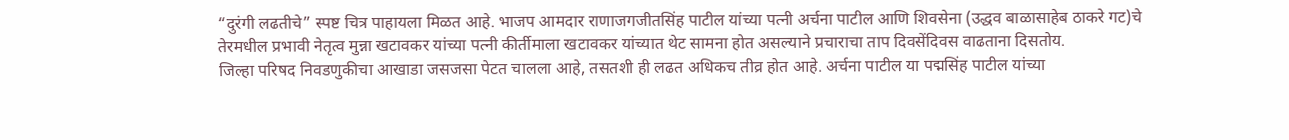“दुरंगी लढतीचे” स्पष्ट चित्र पाहायला मिळत आहे. भाजप आमदार राणाजगजीतसिंह पाटील यांच्या पत्नी अर्चना पाटील आणि शिवसेना (उद्धव बाळासाहेब ठाकरे गट)चे तेरमधील प्रभावी नेतृत्व मुन्ना खटावकर यांच्या पत्नी कीर्तीमाला खटावकर यांच्यात थेट सामना होत असल्याने प्रचाराचा ताप दिवसेंदिवस वाढताना दिसतोय.
जिल्हा परिषद निवडणुकीचा आखाडा जसजसा पेटत चालला आहे, तसतशी ही लढत अधिकच तीव्र होत आहे. अर्चना पाटील या पद्मसिंह पाटील यांच्या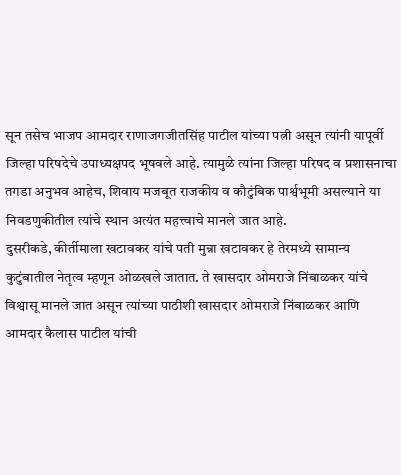सून तसेच भाजप आमदार राणाजगजीतसिंह पाटील यांच्या पत्नी असून त्यांनी यापूर्वी जिल्हा परिषदेचे उपाध्यक्षपद भूषवले आहे. त्यामुळे त्यांना जिल्हा परिषद व प्रशासनाचा तगडा अनुभव आहेच, शिवाय मजबूत राजकीय व कौटुंबिक पार्श्वभूमी असल्याने या निवडणुकीतील त्यांचे स्थान अत्यंत महत्त्वाचे मानले जात आहे.
दुसरीकडे, कीर्तीमाला खटावकर यांचे पती मुन्ना खटावकर हे तेरमध्ये सामान्य कुटुंबातील नेतृत्व म्हणून ओळखले जातात. ते खासदार ओमराजे निंबाळकर यांचे विश्वासू मानले जात असून त्यांच्या पाठीशी खासदार ओमराजे निंबाळकर आणि आमदार कैलास पाटील यांची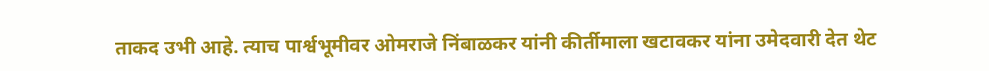ताकद उभी आहे. त्याच पार्श्वभूमीवर ओमराजे निंबाळकर यांनी कीर्तीमाला खटावकर यांना उमेदवारी देत थेट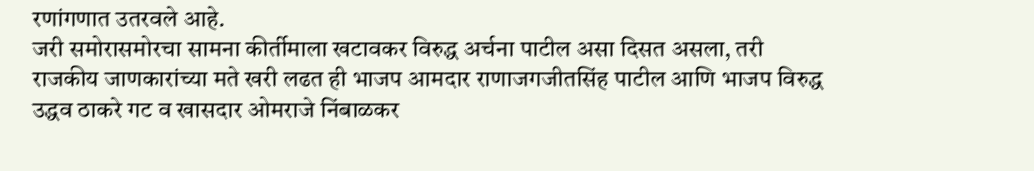रणांगणात उतरवले आहे.
जरी समोरासमोरचा सामना कीर्तीमाला खटावकर विरुद्ध अर्चना पाटील असा दिसत असला, तरी राजकीय जाणकारांच्या मते खरी लढत ही भाजप आमदार राणाजगजीतसिंह पाटील आणि भाजप विरुद्ध उद्धव ठाकरे गट व खासदार ओमराजे निंबाळकर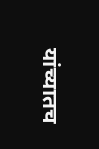यांच्यातच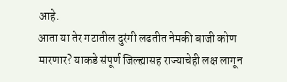आहे.
आता या तेर गटातील दुरंगी लढतीत नेमकी बाजी कोण मारणार? याकडे संपूर्ण जिल्ह्यासह राज्याचेही लक्ष लागून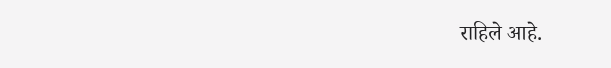राहिले आहे.